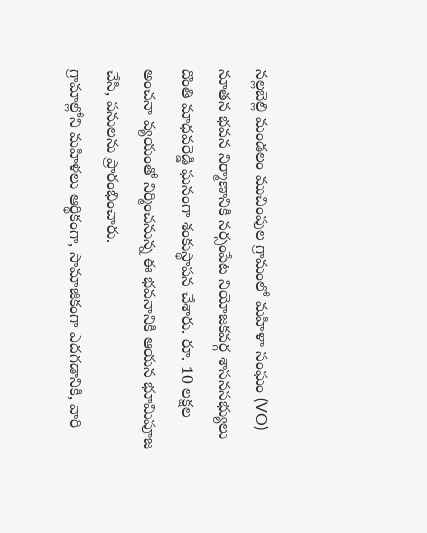నల్లబెల్లి మండలం ముచింపుల గ్రామంలో మహిళా సంఘం (VO) నూతన భవన నిర్మాణానికి నర్సంపేట నియోజకవర్గ శాసనసభ్యులు దొంతి మాధవరెడ్డి ఘనంగా శంకుస్థాపన చేశారు. రూ. 10 లక్షల అంచనా వ్యయంతో నిర్మించనున్న ఈ భవనానికి ఆయన భూమిపూజ చేసి, పనులను ప్రారంభించారు.
గ్రామాల్లోని మహిళలు ఆర్థికంగా, సామాజికంగా ఎదగడానికి, వారి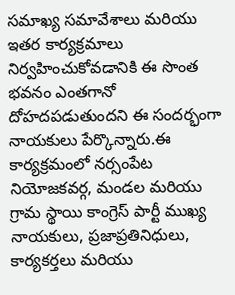సమాఖ్య సమావేశాలు మరియు ఇతర కార్యక్రమాలు నిర్వహించుకోవడానికి ఈ సొంత భవనం ఎంతగానో దోహదపడుతుందని ఈ సందర్భంగా నాయకులు పేర్కొన్నారు.ఈ కార్యక్రమంలో నర్సంపేట నియోజకవర్గ, మండల మరియు గ్రామ స్థాయి కాంగ్రెస్ పార్టీ ముఖ్య నాయకులు, ప్రజాప్రతినిధులు, కార్యకర్తలు మరియు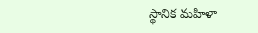స్థానిక మహిళా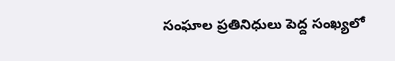సంఘాల ప్రతినిధులు పెద్ద సంఖ్యలో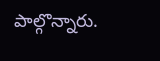పాల్గొన్నారు.